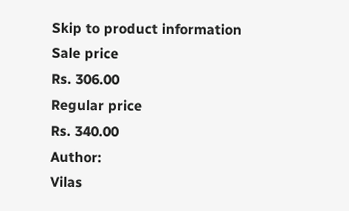Skip to product information
Sale price
Rs. 306.00
Regular price
Rs. 340.00
Author:
Vilas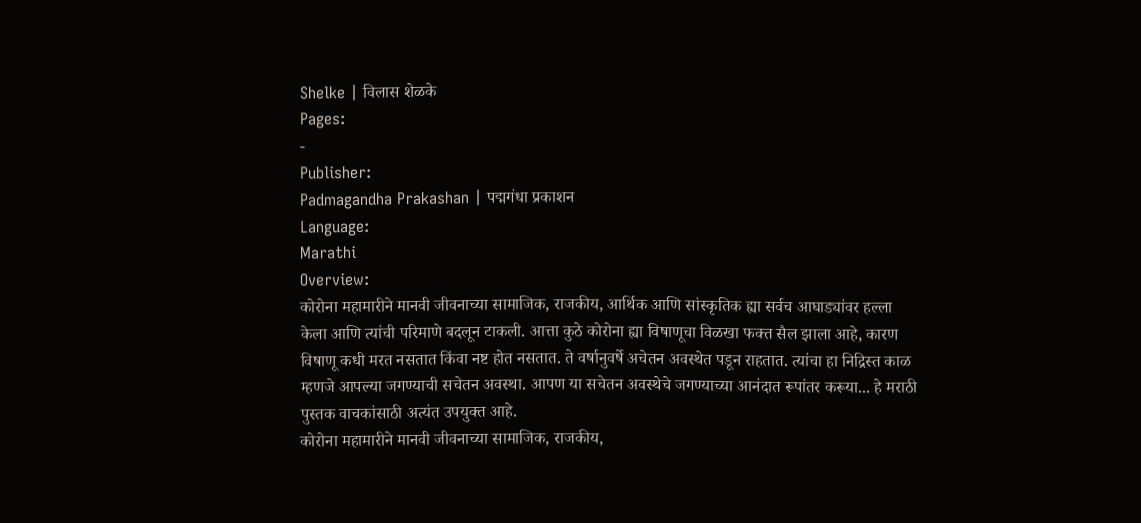Shelke | विलास शेळके
Pages:
-
Publisher:
Padmagandha Prakashan | पद्मगंधा प्रकाशन
Language:
Marathi
Overview:
कोरोना महामारीने मानवी जीवनाच्या सामाजिक, राजकीय, आर्थिक आणि सांस्कृतिक ह्या सर्वच आघाड्यांवर हल्ला केला आणि त्यांची परिमाणे बदलून टाकली. आत्ता कुठे कोरोना ह्या विषाणूचा विळखा फक्त सैल झाला आहे, कारण विषाणू कधी मरत नसतात किंवा नष्ट होत नसतात. ते वर्षानुवर्षे अचेतन अवस्थेत पडून राहतात. त्यांचा हा निद्रिस्त काळ म्हणजे आपल्या जगण्याची सचेतन अवस्था. आपण या सचेतन अवस्थेचे जगण्याच्या आनंदात रूपांतर करूया... हे मराठी पुस्तक वाचकांसाठी अत्यंत उपयुक्त आहे.
कोरोना महामारीने मानवी जीवनाच्या सामाजिक, राजकीय,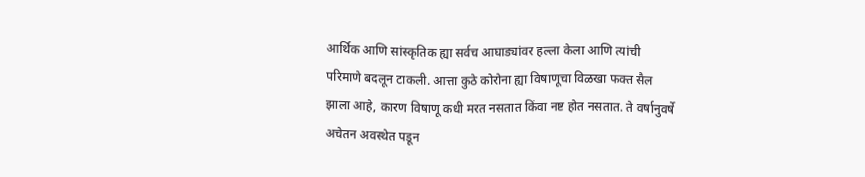आर्थिक आणि सांस्कृतिक ह्या सर्वच आघाड्यांवर हल्ला केला आणि त्यांची परिमाणे बदलून टाकली. आत्ता कुठे कोरोना ह्या विषाणूचा विळखा फक्त सैल झाला आहे, कारण विषाणू कधी मरत नसतात किंवा नष्ट होत नसतात. ते वर्षानुवर्षे अचेतन अवस्थेत पडून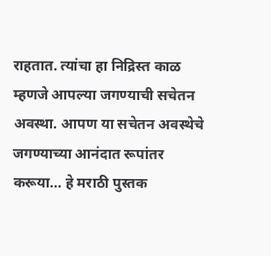राहतात. त्यांचा हा निद्रिस्त काळ म्हणजे आपल्या जगण्याची सचेतन अवस्था. आपण या सचेतन अवस्थेचे जगण्याच्या आनंदात रूपांतर करूया... हे मराठी पुस्तक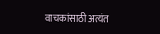वाचकांसाठी अत्यंत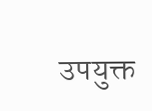उपयुक्त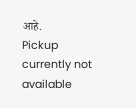आहे.
Pickup currently not available